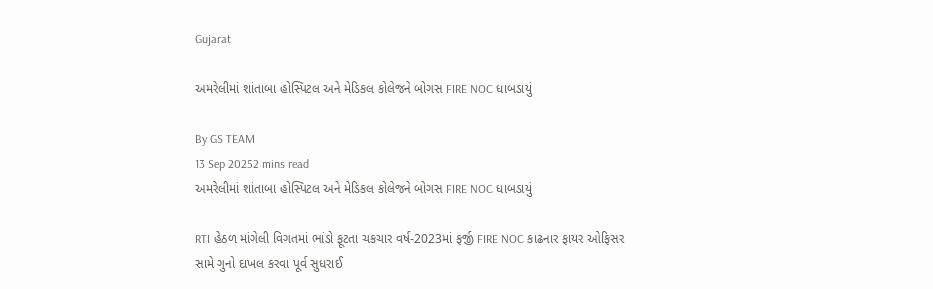Gujarat

અમરેલીમાં શાંતાબા હોસ્પિટલ અને મેડિકલ કોલેજને બોગસ FIRE NOC ધાબડાયું

By GS TEAM
13 Sep 20252 mins read
અમરેલીમાં શાંતાબા હોસ્પિટલ અને મેડિકલ કોલેજને બોગસ FIRE NOC ધાબડાયું

RTI હેઠળ માંગેલી વિગતમાં ભાંડો ફૂટતા ચકચાર વર્ષ-2023માં ફર્જી FIRE NOC કાઢનાર ફાયર ઓફિસર સામે ગુનો દાખલ કરવા પૂર્વ સુધરાઈ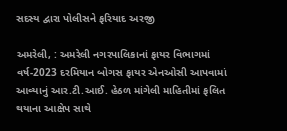સદસ્ય દ્વારા પોલીસને ફરિયાદ અરજી

અમરેલી, : અમરેલી નગરપાલિકાનાં ફાયર વિભાગમાં વર્ષ-2023 દરમિયાન બોગસ ફાયર એનઓસી આપવામાં આવ્યાનું આર.ટી.આઈ. હેઠળ માંગેલી માહિતીમાં ફલિત થયાના આક્ષેપ સાથે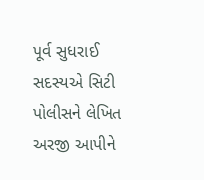પૂર્વ સુધરાઈ સદસ્યએ સિટી પોલીસને લેખિત અરજી આપીને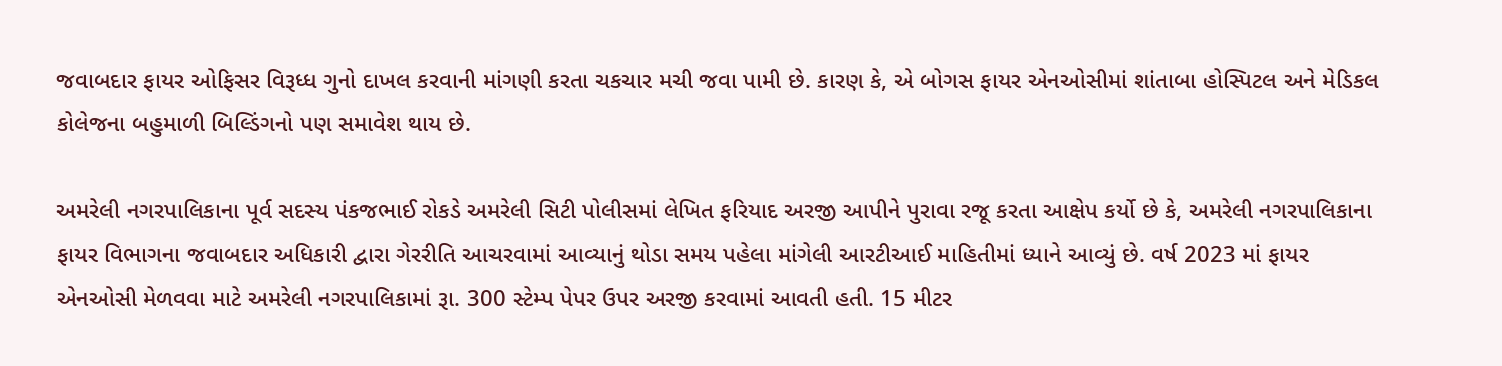જવાબદાર ફાયર ઓફિસર વિરૂધ્ધ ગુનો દાખલ કરવાની માંગણી કરતા ચકચાર મચી જવા પામી છે. કારણ કે, એ બોગસ ફાયર એનઓસીમાં શાંતાબા હોસ્પિટલ અને મેડિકલ કોલેજના બહુમાળી બિલ્ડિંગનો પણ સમાવેશ થાય છે.

અમરેલી નગરપાલિકાના પૂર્વ સદસ્ય પંકજભાઈ રોકડે અમરેલી સિટી પોલીસમાં લેખિત ફરિયાદ અરજી આપીને પુરાવા રજૂ કરતા આક્ષેપ કર્યો છે કે, અમરેલી નગરપાલિકાના ફાયર વિભાગના જવાબદાર અધિકારી દ્વારા ગેરરીતિ આચરવામાં આવ્યાનું થોડા સમય પહેલા માંગેલી આરટીઆઈ માહિતીમાં ધ્યાને આવ્યું છે. વર્ષ 2023 માં ફાયર એનઓસી મેળવવા માટે અમરેલી નગરપાલિકામાં રૂા. 300 સ્ટેમ્પ પેપર ઉપર અરજી કરવામાં આવતી હતી. 15 મીટર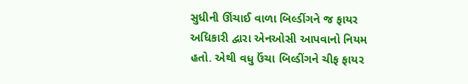સુધીની ઊંચાઈ વાળા બિલ્ડીંગને જ ફાયર અધિકારી દ્વારા એનઓસી આપવાનો નિયમ હતો. એથી વધુ ઉંચા બિલ્ડીંગને ચીફ ફાયર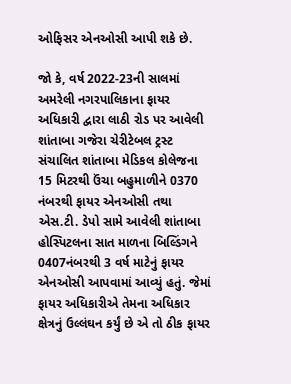ઓફિસર એનઓસી આપી શકે છે.

જો કે, વર્ષ 2022-23ની સાલમાં અમરેલી નગરપાલિકાના ફાયર અધિકારી દ્વારા લાઠી રોડ પર આવેલી શાંતાબા ગજેરા ચેરીટેબલ ટ્રસ્ટ સંચાલિત શાંતાબા મેડિકલ કોલેજના 15 મિટરથી ઉંચા બહુમાળીને 0370 નંબરથી ફાયર એનઓસી તથા એસ.ટી. ડેપો સામે આવેલી શાંતાબા હોસ્પિટલના સાત માળના બિલ્ડિંગને 0407નંબરથી 3 વર્ષ માટેનું ફાયર એનઓસી આપવામાં આવ્યું હતું. જેમાં ફાયર અધિકારીએ તેમના અધિકાર ક્ષેત્રનું ઉલ્લંઘન કર્યું છે એ તો ઠીક ફાયર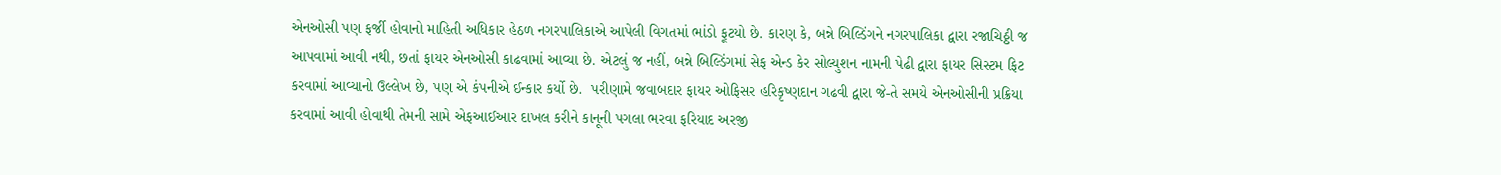એનઓસી પણ ફર્જી હોવાનો માહિતી અધિકાર હેઠળ નગરપાલિકાએ આપેલી વિગતમાં ભાંડો ફૂટયો છે. કારણ કે, બન્ને બિલ્ડિંગને નગરપાલિકા દ્વારા રજાચિઠ્ઠી જ આપવામાં આવી નથી, છતાં ફાયર એનઓસી કાઢવામાં આવ્યા છે. એટલું જ નહીં, બન્ને બિલ્ડિંગમાં સેફ એન્ડ કેર સોલ્યુશન નામની પેઢી દ્વારા ફાયર સિસ્ટમ ફિટ કરવામાં આવ્યાનો ઉલ્લેખ છે, પણ એ કંપનીએ ઈન્કાર કર્યો છે.  પરીણામે જવાબદાર ફાયર ઓફિસર હરિકૃષ્ણદાન ગઢવી દ્વારા જે-તે સમયે એનઓસીની પ્રક્રિયા કરવામાં આવી હોવાથી તેમની સામે એફઆઈઆર દાખલ કરીને કાનૂની પગલા ભરવા ફરિયાદ અરજી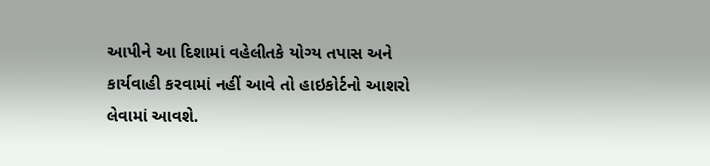આપીને આ દિશામાં વહેલીતકે યોગ્ય તપાસ અને કાર્યવાહી કરવામાં નહીં આવે તો હાઇકોર્ટનો આશરો લેવામાં આવશે.